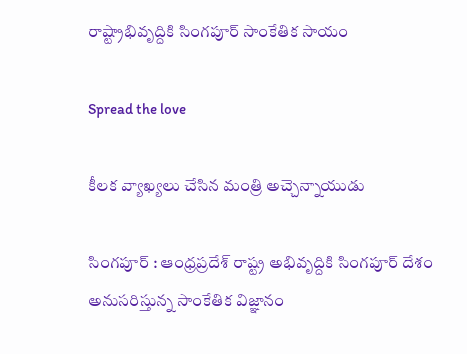రాష్ట్రాభివృద్దికి సింగ‌పూర్ సాంకేతిక సాయం

Spread the love

కీల‌క వ్యాఖ్య‌లు చేసిన మంత్రి అచ్చెన్నాయుడు

సింగ‌పూర్ : ఆంధ్ర‌ప్ర‌దేశ్ రాష్ట్ర అభివృద్దికి సింగ‌పూర్ దేశం అనుస‌రిస్తున్న సాంకేతిక విజ్ఞానం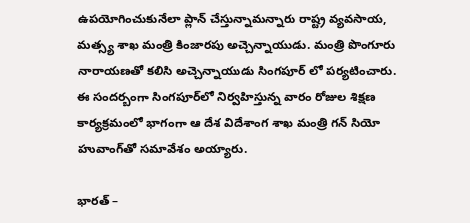ఉపయోగించుకునేలా ప్లాన్ చేస్తున్నామ‌న్నారు రాష్ట్ర వ్య‌వ‌సాయ‌, మత్స్య శాఖ మంత్రి కింజార‌పు అచ్చెన్నాయుడు. మంత్రి పొంగూరు నారాయ‌ణ‌తో క‌లిసి అచ్చెన్నాయుడు సింగ‌పూర్ లో ప‌ర్య‌టించారు. ఈ సంద‌ర్బంగా సింగపూర్‌లో నిర్వహిస్తున్న వారం రోజుల శిక్షణ కార్యక్రమంలో భాగంగా ఆ దేశ విదేశాంగ శాఖ మంత్రి గన్ సియో హువాంగ్‌తో సమావేశం అయ్యారు.

భారత్ –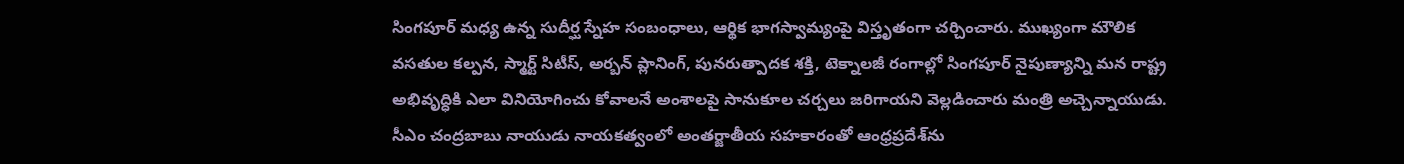సింగపూర్ మధ్య ఉన్న సుదీర్ఘ స్నేహ సంబంధాలు, ఆర్థిక భాగస్వామ్యంపై విస్తృతంగా చర్చించారు. ముఖ్యంగా మౌలిక వసతుల కల్పన, స్మార్ట్ సిటీస్, అర్బన్ ప్లానింగ్, పునరుత్పాదక శక్తి, టెక్నాలజీ రంగాల్లో సింగపూర్ నైపుణ్యాన్ని మన రాష్ట్ర అభివృద్ధికి ఎలా వినియోగించు కోవాలనే అంశాలపై సానుకూల చర్చలు జరిగాయని వెల్ల‌డించారు మంత్రి అచ్చెన్నాయుడు. సీఎం చంద్ర‌బాబు నాయుడు నాయ‌క‌త్వంలో అంతర్జాతీయ సహకారంతో ఆంధ్రప్రదేశ్‌ను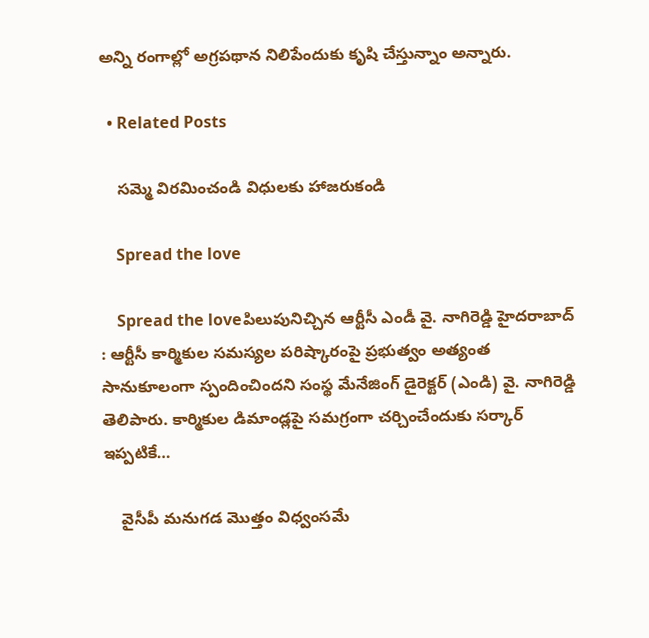అన్ని రంగాల్లో అగ్రపథాన నిలిపేందుకు కృషి చేస్తున్నాం అన్నారు.

  • Related Posts

    స‌మ్మె విర‌మించండి విధుల‌కు హాజ‌రుకండి

    Spread the love

    Spread the loveపిలుపునిచ్చిన ఆర్టీసీ ఎండీ వై. నాగిరెడ్డి హైద‌రాబాద్ : ఆర్టీసీ కార్మికుల సమస్యల పరిష్కారంపై ప్రభుత్వం అత్యంత సానుకూలంగా స్పందించిందని సంస్థ మేనేజింగ్ డైరెక్టర్ (ఎండి) వై. నాగిరెడ్డి తెలిపారు. కార్మికుల డిమాండ్లపై సమగ్రంగా చర్చించేందుకు స‌ర్కార్ ఇప్పటికే…

    వైసీపీ మనుగడ మొత్తం విధ్వంస‌మే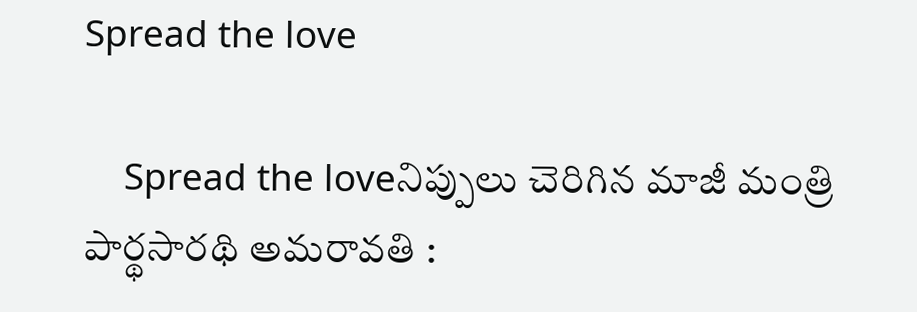Spread the love

    Spread the loveనిప్పులు చెరిగిన మాజీ మంత్రి పార్థ‌సార‌థి అమ‌రావ‌తి :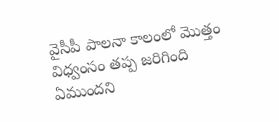వైసీపీ పాల‌నా కాలంలో మొత్తం విధ్వంసం త‌ప్ప జ‌రిగింది ఏముంద‌ని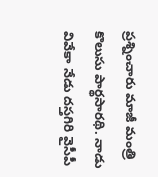ప్ర‌శ్నించారు మాజీ మంత్రి కొలుసు పార్థ‌సార‌థి. నాడు వివేకా నేడు దస్తగిరి వైసీపీ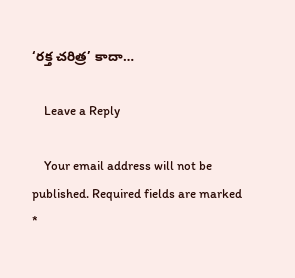‘రక్త చరిత్ర’ కాదా…

    Leave a Reply

    Your email address will not be published. Required fields are marked *